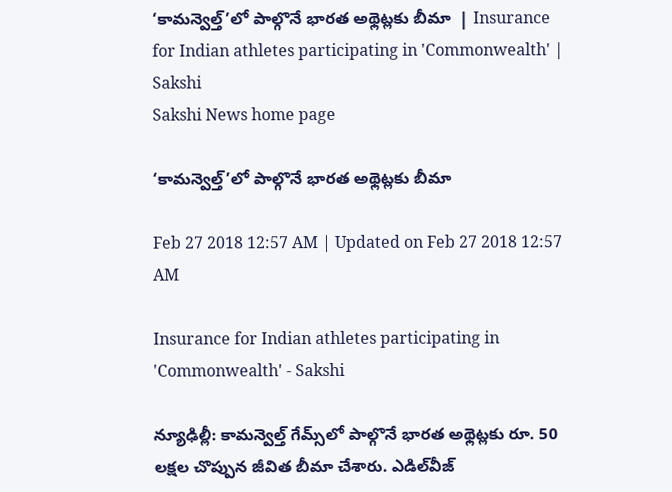‘కామన్వెల్త్‌’లో పాల్గొనే భారత అథ్లెట్లకు బీమా  | Insurance for Indian athletes participating in 'Commonwealth' | Sakshi
Sakshi News home page

‘కామన్వెల్త్‌’లో పాల్గొనే భారత అథ్లెట్లకు బీమా

Feb 27 2018 12:57 AM | Updated on Feb 27 2018 12:57 AM

Insurance for Indian athletes participating in 'Commonwealth' - Sakshi

న్యూఢిల్లీ: కామన్వెల్త్‌ గేమ్స్‌లో పాల్గొనే భారత అథ్లెట్లకు రూ. 50 లక్షల చొప్పున జీవిత బీమా చేశారు. ఎడిల్‌వీజ్‌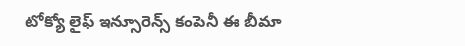టోక్యో లైఫ్‌ ఇన్సూరెన్స్‌ కంపెనీ ఈ బీమా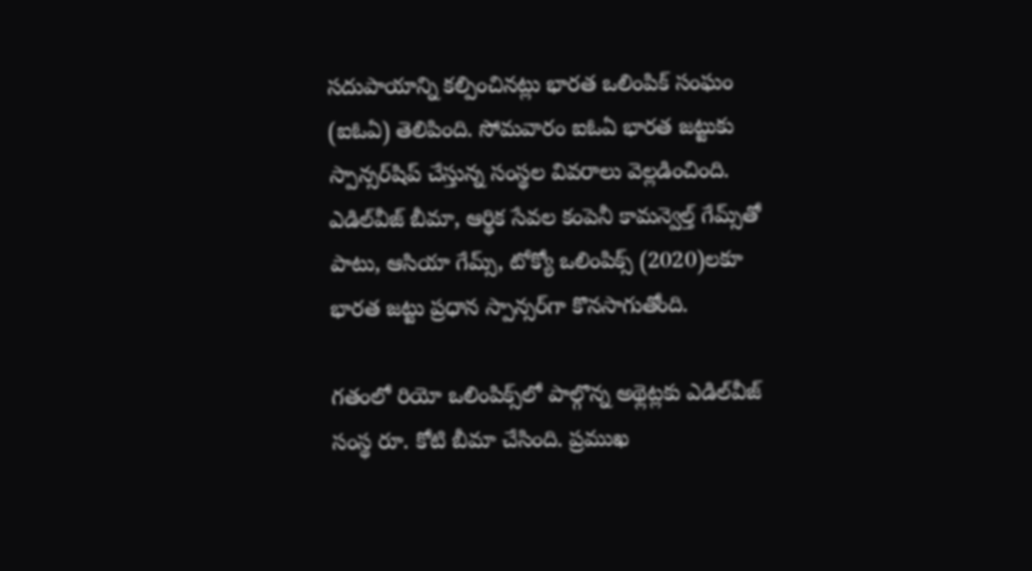సదుపాయాన్ని కల్పించినట్లు భారత ఒలింపిక్‌ సంఘం (ఐఓఏ) తెలిపింది. సోమవారం ఐఓఏ భారత జట్టుకు స్పాన్సర్‌షిప్‌ చేస్తున్న సంస్థల వివరాలు వెల్లడించింది. ఎడిల్‌వీజ్‌ బీమా, ఆర్థిక సేవల కంపెనీ కామన్వెల్త్‌ గేమ్స్‌తో పాటు, ఆసియా గేమ్స్, టోక్యో ఒలింపిక్స్‌ (2020)లకూ భారత జట్టు ప్రధాన స్పాన్సర్‌గా కొనసాగుతోంది.

గతంలో రియో ఒలింపిక్స్‌లో పాల్గొన్న అథ్లెట్లకు ఎడిల్‌వీజ్‌ సంస్థ రూ. కోటి బీమా చేసింది. ప్రముఖ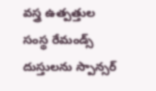వస్త్ర ఉత్పత్తుల సంస్థ రేమండ్స్‌ దుస్తులను స్పాన్సర్‌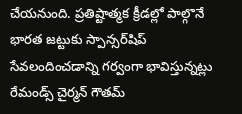చేయనుంది. ప్రతిష్టాత్మక క్రీడల్లో పాల్గొనే భారత జట్టుకు స్పాన్సర్‌షిప్‌ సేవలందించడాన్ని గర్వంగా భావిస్తున్నట్లు రేమండ్స్‌ చైర్మన్‌ గౌతమ్‌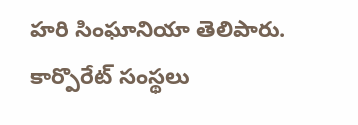హరి సింఘానియా తెలిపారు. కార్పొరేట్‌ సంస్థలు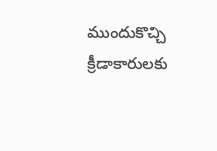ముందుకొచ్చి క్రీడాకారులకు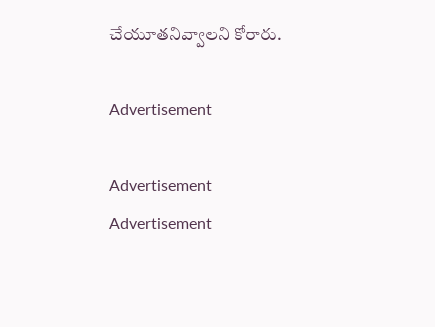చేయూతనివ్వాలని కోరారు.

Advertisement

Advertisement
Advertisement